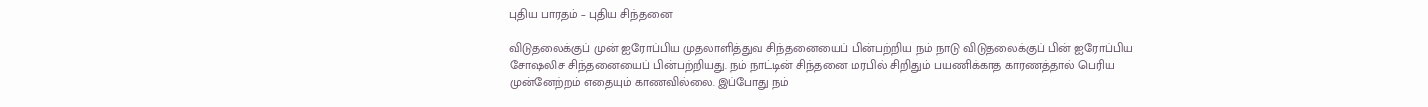புதிய பாரதம் – புதிய சிந்தனை

விடுதலைக்குப் முன் ஐரோப்பிய முதலாளித்துவ சிந்தனையைப் பின்பற்றிய நம் நாடு விடுதலைக்குப் பின் ஐரோப்பிய சோஷலிச சிந்தனையைப் பின்பற்றியது. நம் நாட்டின் சிந்தனை மரபில் சிறிதும் பயணிக்காத காரணத்தால் பெரிய முன்னேற்றம் எதையும் காணவில்லை. இப்போது நம்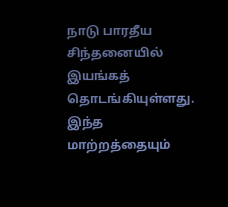நாடு பாரதீய சிந்தனையில் இயங்கத் தொடங்கியுள்ளது. இந்த மாற்றத்தையும்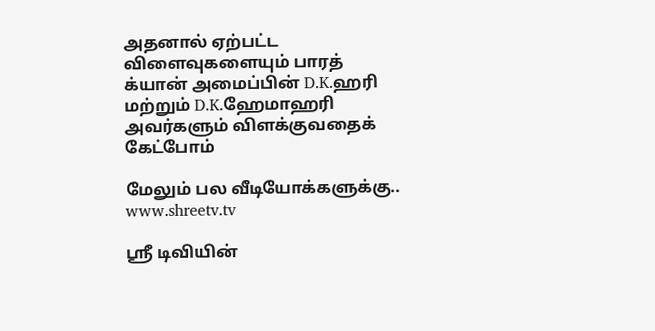அதனால் ஏற்பட்ட விளைவுகளையும் பாரத் க்யான் அமைப்பின் D.K.ஹரி மற்றும் D.K.ஹேமாஹரி அவர்களும் விளக்குவதைக் கேட்போம்

மேலும் பல வீடியோக்களுக்கு..
www.shreetv.tv

ஸ்ரீ டிவியின்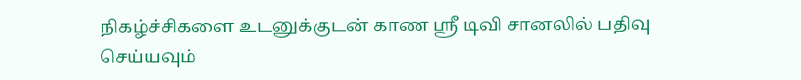நிகழ்ச்சிகளை உடனுக்குடன் காண ஸ்ரீ டிவி சானலில் பதிவு செய்யவும்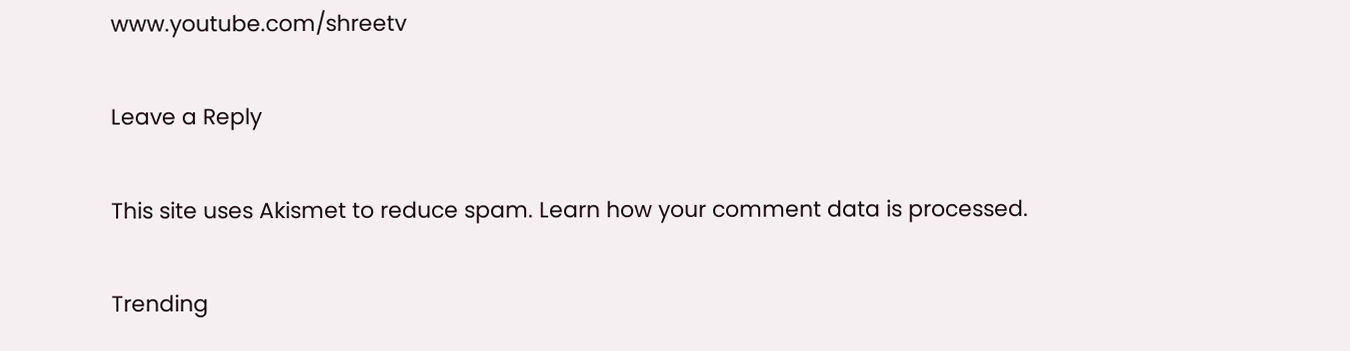www.youtube.com/shreetv

Leave a Reply

This site uses Akismet to reduce spam. Learn how your comment data is processed.

Trending